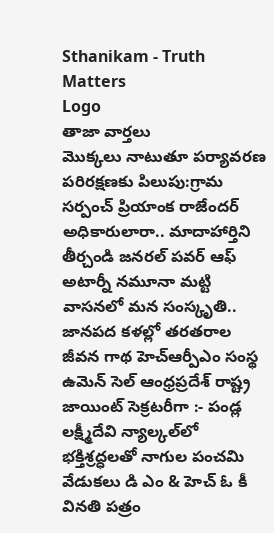Sthanikam - Truth Matters
Logo
తాజా వార్తలు
మొక్కలు నాటుతూ పర్యావరణ పరిరక్షణకు పిలుపు:గ్రామ సర్పంచ్ ప్రియాంక రాజేందర్ అధికారులారా.. మాదాహార్తిని తీర్చండి జనరల్ పవర్ ఆఫ్ అటార్నీ నమూనా మట్టి వాసనలో మన సంస్కృతి.. జానపద కళల్లో తరతరాల జీవన గాథ హెచ్ఆర్పీఎం సంస్థ ఉమెన్ సెల్ ఆంధ్రప్రదేశ్ రాష్ట్ర జాయింట్ సెక్రటరీగా :- పండ్ల లక్ష్మీదేవి న్యాల్కల్‌లో భక్తిశ్రద్ధలతో నాగుల పంచమి వేడుకలు డి ఎం & హెచ్ ఓ కీ వినతి పత్రం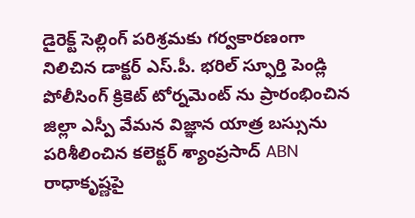డైరెక్ట్ సెల్లింగ్ పరిశ్రమకు గర్వకారణంగా నిలిచిన డాక్టర్ ఎస్.పీ. భరిల్ స్ఫూర్తి పెండ్లి పోలీసింగ్ క్రికెట్ టోర్నమెంట్ ను ప్రారంభించిన జిల్లా ఎస్పీ వేమన విజ్ఞాన యాత్ర బస్సును పరిశీలించిన కలెక్టర్ శ్యాంప్రసాద్ ABN రాధాకృష్ణపై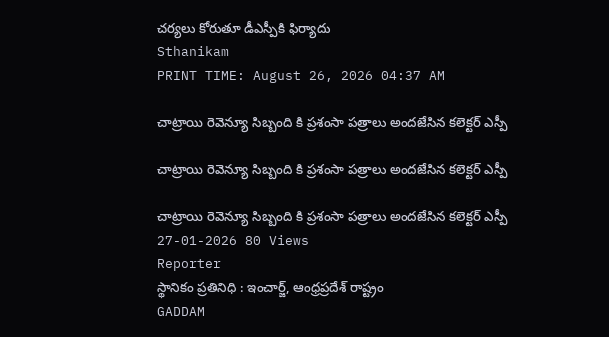చర్యలు కోరుతూ డీఎస్పీకి ఫిర్యాదు
Sthanikam
PRINT TIME: August 26, 2026 04:37 AM

చాట్రాయి రెవెన్యూ సిబ్బంది కి ప్రశంసా పత్రాలు అందజేసిన కలెక్టర్ ఎస్పీ

చాట్రాయి రెవెన్యూ సిబ్బంది కి ప్రశంసా పత్రాలు అందజేసిన కలెక్టర్ ఎస్పీ

చాట్రాయి రెవెన్యూ సిబ్బంది కి ప్రశంసా పత్రాలు అందజేసిన కలెక్టర్ ఎస్పీ
27-01-2026 80 Views
Reporter
స్థానికం ప్రతినిధి : ఇంచార్జ్, ఆంధ్రప్రదేశ్ రాష్ట్రం
GADDAM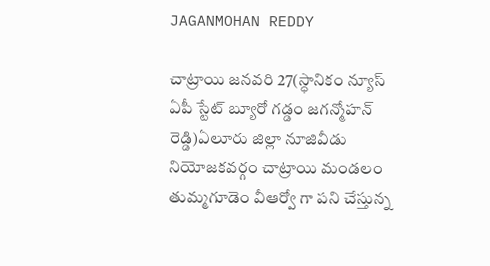JAGANMOHAN REDDY

చాట్రాయి జనవరి 27(స్ధానికం న్యూస్ ఏపీ స్టేట్ బ్యూరో గడ్డం జగన్మోహన్ రెడ్డి)ఏలూరు జిల్లా నూజివీడు నియోజకవర్గం చాట్రాయి మండలం తుమ్మగూడెం వీఆర్వో గా పని చేస్తున్న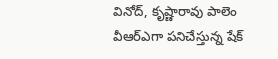వినోద్, కృష్ణారావు పాలెం వీఆర్ఎగా పనిచేస్తున్న షేక్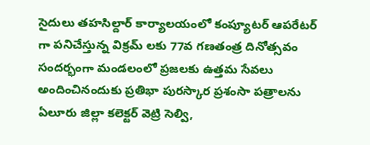సైదులు తహసిల్దార్ కార్యాలయంలో కంప్యూటర్ ఆపరేటర్ గా పనిచేస్తున్న విక్రమ్ లకు 77వ గణతంత్ర దినోత్సవం సందర్భంగా మండలంలో ప్రజలకు ఉత్తమ సేవలు అందించినందుకు ప్రతిభా పురస్కార ప్రశంసా పత్రాలను ఏలూరు జిల్లా కలెక్టర్ వెట్రి సెల్వి,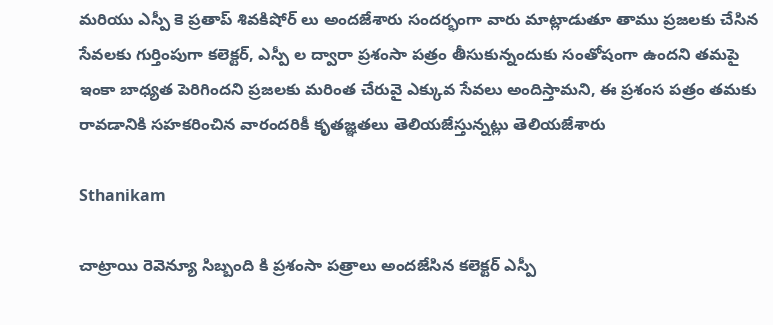మరియు ఎస్పీ కె ప్రతాప్ శివకిషోర్ లు అందజేశారు సందర్భంగా వారు మాట్లాడుతూ తాము ప్రజలకు చేసిన సేవలకు గుర్తింపుగా కలెక్టర్, ఎస్పీ ల ద్వారా ప్రశంసా పత్రం తీసుకున్నందుకు సంతోషంగా ఉందని తమపై ఇంకా బాధ్యత పెరిగిందని ప్రజలకు మరింత చేరువై ఎక్కువ సేవలు అందిస్తామని, ఈ ప్రశంస పత్రం తమకు రావడానికి సహకరించిన వారందరికీ కృతజ్ఞతలు తెలియజేస్తున్నట్లు తెలియజేశారు

Sthanikam

చాట్రాయి రెవెన్యూ సిబ్బంది కి ప్రశంసా పత్రాలు అందజేసిన కలెక్టర్ ఎస్పీ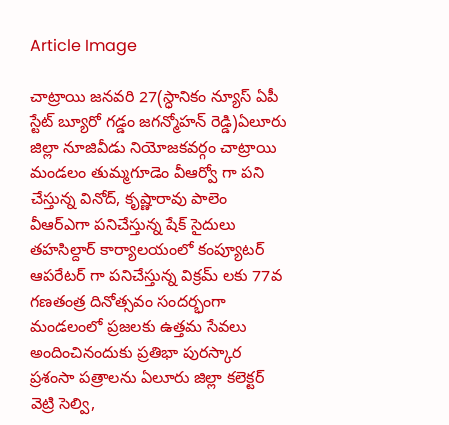Article Image

చాట్రాయి జనవరి 27(స్ధానికం న్యూస్ ఏపీ స్టేట్ బ్యూరో గడ్డం జగన్మోహన్ రెడ్డి)ఏలూరు జిల్లా నూజివీడు నియోజకవర్గం చాట్రాయి మండలం తుమ్మగూడెం వీఆర్వో గా పని చేస్తున్న వినోద్, కృష్ణారావు పాలెం వీఆర్ఎగా పనిచేస్తున్న షేక్ సైదులు తహసిల్దార్ కార్యాలయంలో కంప్యూటర్ ఆపరేటర్ గా పనిచేస్తున్న విక్రమ్ లకు 77వ గణతంత్ర దినోత్సవం సందర్భంగా మండలంలో ప్రజలకు ఉత్తమ సేవలు అందించినందుకు ప్రతిభా పురస్కార ప్రశంసా పత్రాలను ఏలూరు జిల్లా కలెక్టర్ వెట్రి సెల్వి,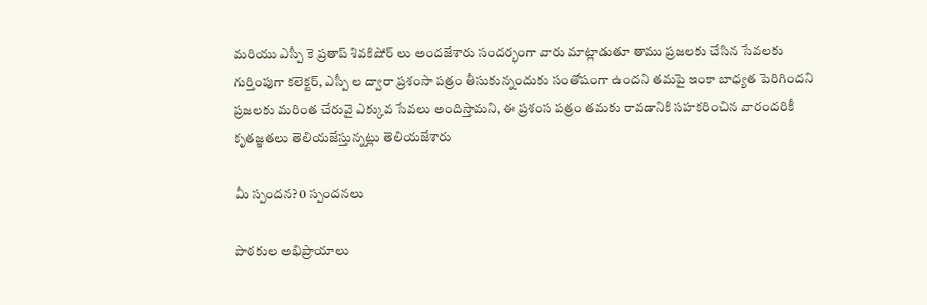మరియు ఎస్పీ కె ప్రతాప్ శివకిషోర్ లు అందజేశారు సందర్భంగా వారు మాట్లాడుతూ తాము ప్రజలకు చేసిన సేవలకు గుర్తింపుగా కలెక్టర్, ఎస్పీ ల ద్వారా ప్రశంసా పత్రం తీసుకున్నందుకు సంతోషంగా ఉందని తమపై ఇంకా బాధ్యత పెరిగిందని ప్రజలకు మరింత చేరువై ఎక్కువ సేవలు అందిస్తామని, ఈ ప్రశంస పత్రం తమకు రావడానికి సహకరించిన వారందరికీ కృతజ్ఞతలు తెలియజేస్తున్నట్లు తెలియజేశారు

మీ స్పందన? 0 స్పందనలు

పాఠకుల అభిప్రాయాలు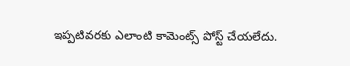ఇప్పటివరకు ఎలాంటి కామెంట్స్ పోస్ట్ చేయలేదు.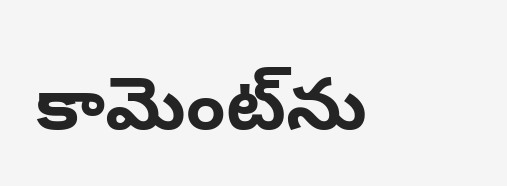కామెంట్‌ను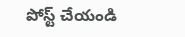పోస్ట్ చేయండి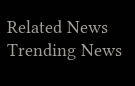Related News
Trending News